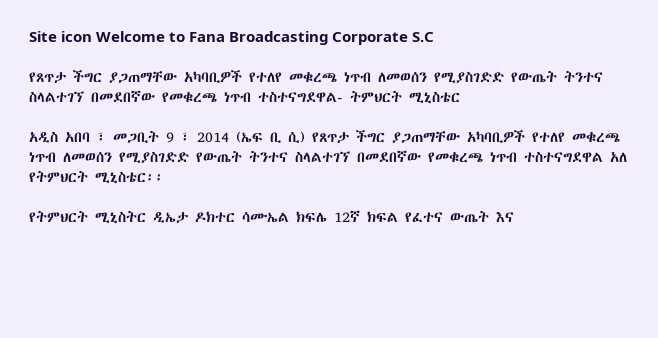Site icon Welcome to Fana Broadcasting Corporate S.C

የጸጥታ ችግር ያጋጠማቸው አካባቢዎች የተለየ መቁረጫ ነጥብ ለመወሰን የሚያስገድድ የውጤት ትንተና ስላልተገኘ በመደበኛው የመቁረጫ ነጥብ ተስተናግደዋል- ትምህርት ሚኒስቴር

አዲስ አበባ ፣ መጋቢት 9 ፣ 2014 (ኤፍ ቢ ሲ) የጸጥታ ችግር ያጋጠማቸው አካባቢዎች የተለየ መቁረጫ ነጥብ ለመወሰን የሚያስገድድ የውጤት ትንተና ስላልተገኘ በመደበኛው የመቁረጫ ነጥብ ተስተናግደዋል አለ የትምህርት ሚኒስቴር፡፡

የትምህርት ሚኒስትር ዲኤታ ዶክተር ሳሙኤል ክፍሌ 12ኛ ክፍል የፈተና ውጤት እና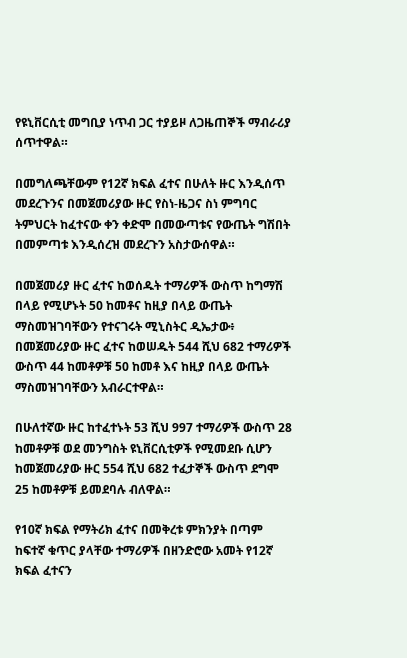የዩኒቨርሲቲ መግቢያ ነጥብ ጋር ተያይዞ ለጋዜጠኞች ማብራሪያ ሰጥተዋል።

በመግለጫቸውም የ12ኛ ክፍል ፈተና በሁለት ዙር እንዲሰጥ መደረጉንና በመጀመሪያው ዙር የስነ-ዜጋና ስነ ምግባር ትምህርት ከፈተናው ቀን ቀድሞ በመውጣቱና የውጤት ግሽበት በመምጣቱ እንዲሰረዝ መደረጉን አስታውሰዋል።

በመጀመሪያ ዙር ፈተና ከወሰዱት ተማሪዎች ውስጥ ከግማሽ በላይ የሚሆኑት 50 ከመቶና ከዚያ በላይ ውጤት ማስመዝገባቸውን የተናገሩት ሚኒስትር ዲኤታው፥ በመጀመሪያው ዙር ፈተና ከወሠዱት 544 ሺህ 682 ተማሪዎች ውስጥ 44 ከመቶዎቹ 50 ከመቶ እና ከዚያ በላይ ውጤት ማስመዝገባቸውን አብራርተዋል።

በሁለተኛው ዙር ከተፈተኑት 53 ሺህ 997 ተማሪዎች ውስጥ 28 ከመቶዎቹ ወደ መንግስት ዩኒቨርሲቲዎች የሚመደቡ ሲሆን ከመጀመሪያው ዙር 554 ሺህ 682 ተፈታኞች ውስጥ ደግሞ 25 ከመቶዎቹ ይመደባሉ ብለዋል።

የ10ኛ ክፍል የማትሪክ ፈተና በመቅረቱ ምክንያት በጣም ከፍተኛ ቁጥር ያላቸው ተማሪዎች በዘንድሮው አመት የ12ኛ ክፍል ፈተናን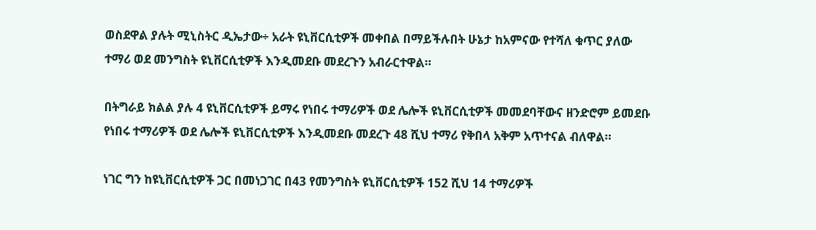ወስደዋል ያሉት ሚኒስትር ዲኤታው÷ አራት ዩኒቨርሲቲዎች መቀበል በማይችሉበት ሁኔታ ከአምናው የተሻለ ቁጥር ያለው ተማሪ ወደ መንግስት ዩኒቨርሲቲዎች እንዲመደቡ መደረጉን አብራርተዋል።

በትግራይ ክልል ያሉ 4 ዩኒቨርሲቲዎች ይማሩ የነበሩ ተማሪዎች ወደ ሌሎች ዩኒቨርሲቲዎች መመደባቸውና ዘንድሮም ይመደቡ የነበሩ ተማሪዎች ወደ ሌሎች ዩኒቨርሲቲዎች እንዲመደቡ መደረጉ 48 ሺህ ተማሪ የቅበላ አቅም አጥተናል ብለዋል።

ነገር ግን ከዩኒቨርሲቲዎች ጋር በመነጋገር በ43 የመንግስት ዩኒቨርሲቲዎች 152 ሺህ 14 ተማሪዎች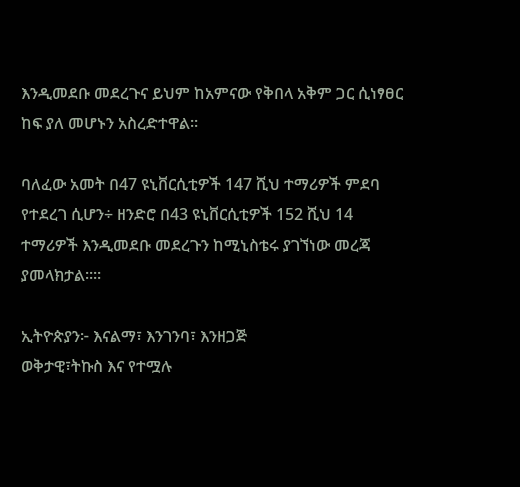እንዲመደቡ መደረጉና ይህም ከአምናው የቅበላ አቅም ጋር ሲነፃፀር ከፍ ያለ መሆኑን አስረድተዋል።

ባለፈው አመት በ47 ዩኒቨርሲቲዎች 147 ሺህ ተማሪዎች ምደባ የተደረገ ሲሆን÷ ዘንድሮ በ43 ዩኒቨርሲቲዎች 152 ሺህ 14 ተማሪዎች እንዲመደቡ መደረጉን ከሚኒስቴሩ ያገኘነው መረጃ ያመላክታል፡፡።

ኢትዮጵያን፦ እናልማ፣ እንገንባ፣ እንዘጋጅ
ወቅታዊ፣ትኩስ እና የተሟሉ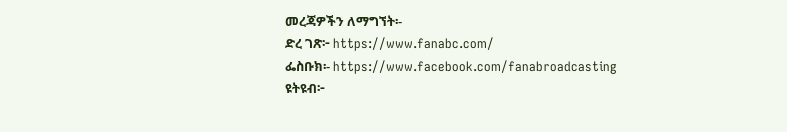መረጃዎችን ለማግኘት፡-
ድረ ገጽ፦ https://www.fanabc.com/
ፌስቡክ፡- https://www.facebook.com/fanabroadcasting
ዩትዩብ፦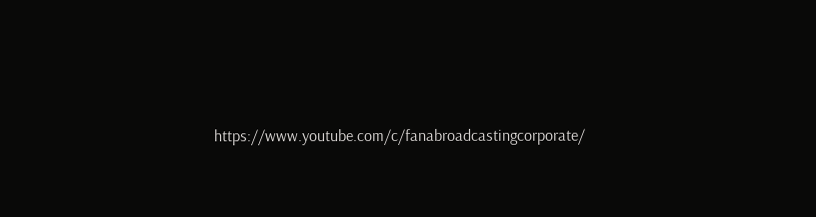https://www.youtube.com/c/fanabroadcastingcorporate/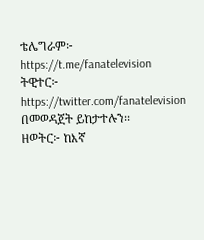ቴሌግራም፦ https://t.me/fanatelevision
ትዊተር፦ https://twitter.com/fanatelevision በመወዳጀት ይከታተሉን፡፡
ዘወትር፦ ከእኛ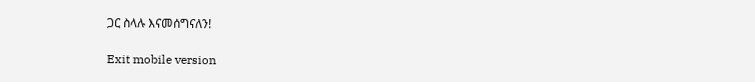ጋር ስላሉ እናመሰግናለን!

Exit mobile version